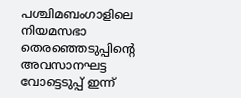പശ്ചിമബംഗാളിലെ നിയമസഭാ തെരഞ്ഞെടുപ്പിന്റെ അവസാനഘട്ട വോട്ടെടുപ്പ് ഇന്ന്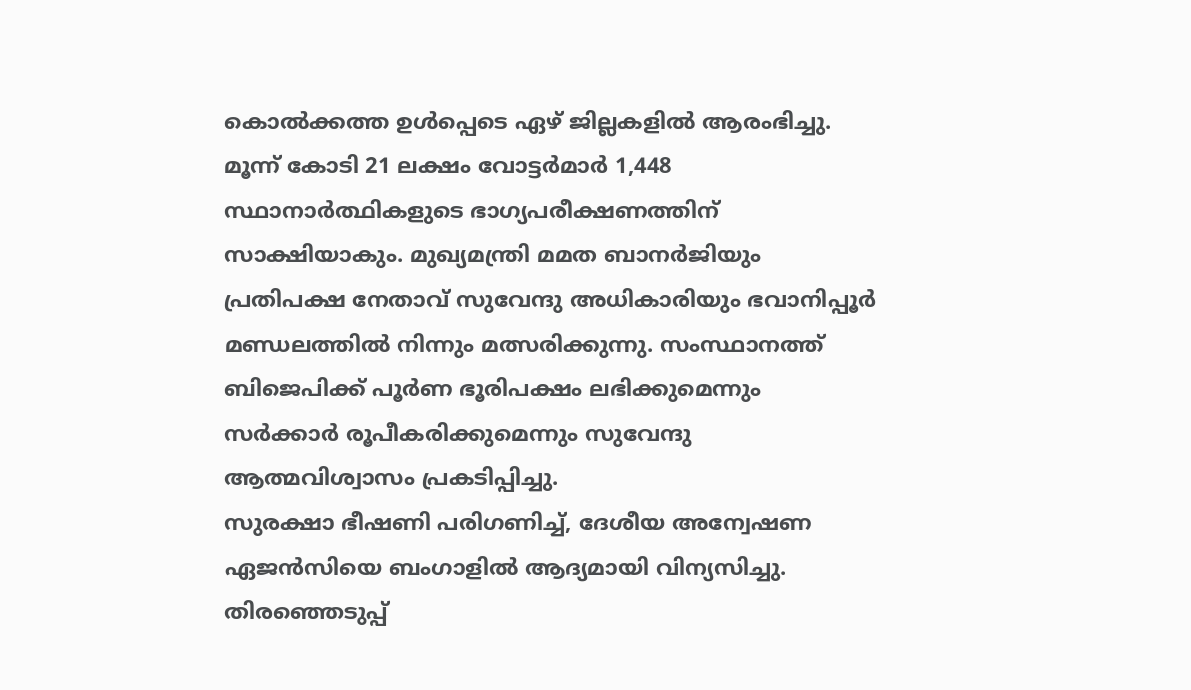കൊൽക്കത്ത ഉൾപ്പെടെ ഏഴ് ജില്ലകളിൽ ആരംഭിച്ചു. മൂന്ന് കോടി 21 ലക്ഷം വോട്ടർമാർ 1,448 സ്ഥാനാർത്ഥികളുടെ ഭാഗ്യപരീക്ഷണത്തിന് സാക്ഷിയാകും. മുഖ്യമന്ത്രി മമത ബാനർജിയും പ്രതിപക്ഷ നേതാവ് സുവേന്ദു അധികാരിയും ഭവാനിപ്പൂർ മണ്ഡലത്തിൽ നിന്നും മത്സരിക്കുന്നു. സംസ്ഥാനത്ത് ബിജെപിക്ക് പൂർണ ഭൂരിപക്ഷം ലഭിക്കുമെന്നും സർക്കാർ രൂപീകരിക്കുമെന്നും സുവേന്ദു ആത്മവിശ്വാസം പ്രകടിപ്പിച്ചു.
സുരക്ഷാ ഭീഷണി പരിഗണിച്ച്, ദേശീയ അന്വേഷണ ഏജൻസിയെ ബംഗാളിൽ ആദ്യമായി വിന്യസിച്ചു. തിരഞ്ഞെടുപ്പ്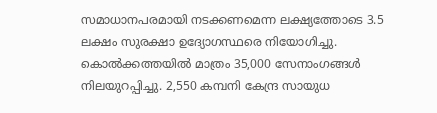സമാധാനപരമായി നടക്കണമെന്ന ലക്ഷ്യത്തോടെ 3.5 ലക്ഷം സുരക്ഷാ ഉദ്യോഗസ്ഥരെ നിയോഗിച്ചു. കൊൽക്കത്തയിൽ മാത്രം 35,000 സേനാംഗങ്ങൾ നിലയുറപ്പിച്ചു. 2,550 കമ്പനി കേന്ദ്ര സായുധ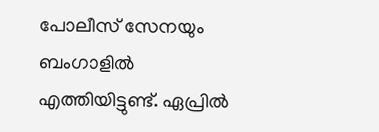പോലീസ് സേനയും ബംഗാളിൽ എത്തിയിട്ടുണ്ട്. ഏപ്രിൽ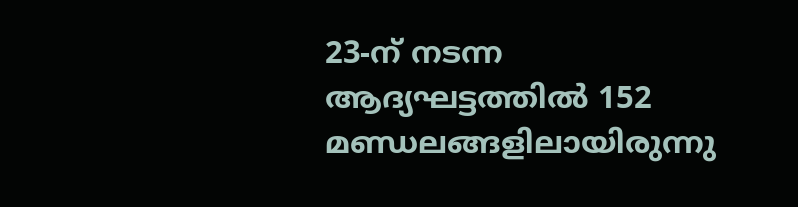23-ന് നടന്ന ആദ്യഘട്ടത്തിൽ 152 മണ്ഡലങ്ങളിലായിരുന്നു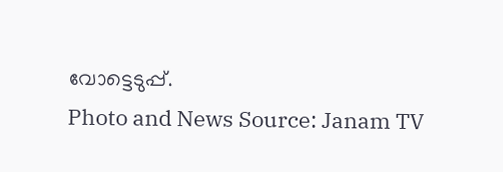വോട്ടെടുപ്പ്.
Photo and News Source: Janam TV